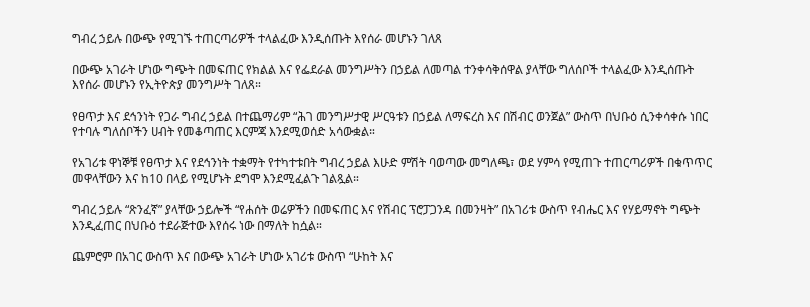ግብረ ኃይሉ በውጭ የሚገኙ ተጠርጣሪዎች ተላልፈው እንዲሰጡት እየሰራ መሆኑን ገለጸ

በውጭ አገራት ሆነው ግጭት በመፍጠር የክልል እና የፌደራል መንግሥትን በኃይል ለመጣል ተንቀሳቅሰዋል ያላቸው ግለሰቦች ተላልፈው እንዲሰጡት እየሰራ መሆኑን የኢትዮጵያ መንግሥት ገለጸ።

የፀጥታ እና ደኅንነት የጋራ ግብረ ኃይል በተጨማሪም “ሕገ መንግሥታዊ ሥርዓቱን በኃይል ለማፍረስ እና በሽብር ወንጀል” ውስጥ በህቡዕ ሲንቀሳቀሱ ነበር የተባሉ ግለሰቦችን ሀብት የመቆጣጠር እርምጃ እንደሚወሰድ አሳውቋል።

የአገሪቱ ዋነኞቹ የፀጥታ እና የደኅንነት ተቋማት የተካተቱበት ግብረ ኃይል እሁድ ምሽት ባወጣው መግለጫ፣ ወደ ሃምሳ የሚጠጉ ተጠርጣሪዎች በቁጥጥር መዋላቸውን እና ከ10 በላይ የሚሆኑት ደግሞ እንደሚፈልጉ ገልጿል።

ግብረ ኃይሉ “ጽንፈኛ” ያላቸው ኃይሎች “የሐሰት ወሬዎችን በመፍጠር እና የሽብር ፕሮፓጋንዳ በመንዛት” በአገሪቱ ውስጥ የብሔር እና የሃይማኖት ግጭት እንዲፈጠር በህቡዕ ተደራጅተው እየሰሩ ነው በማለት ከሷል።

ጨምሮም በአገር ውስጥ እና በውጭ አገራት ሆነው አገሪቱ ውስጥ “ሁከት እና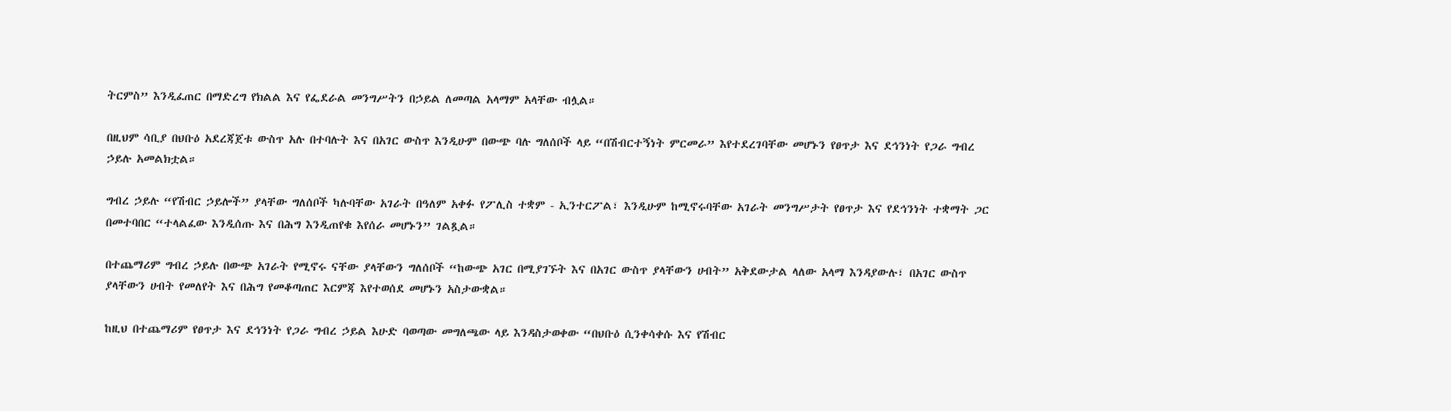ትርምስ” እንዲፈጠር በማድረግ የክልል እና የፌደራል መንግሥትን በኃይል ለመጣል አላማም አላቸው ብሏል።

በዚህም ሳቢያ በህቡዕ አደረጃጀቱ ውስጥ አሉ በተባሉት እና በአገር ውስጥ እንዲሁም በውጭ ባሉ ግለሰቦች ላይ “በሽብርተኝነት ምርመራ” እየተደረገባቸው መሆኑን የፀጥታ እና ደኅንነት የጋራ ግብረ ኃይሉ አመልክቷል።

ግብረ ኃይሉ “የሽብር ኃይሎች” ያላቸው ግለሰቦች ካሉባቸው አገራት በዓለም አቀፉ የፖሊስ ተቋም - ኢንተርፖል፣ እንዲሁም ከሚኖሩባቸው አገራት መንግሥታት የፀጥታ እና የደኅንነት ተቋማት ጋር በመተባበር “ተላልፈው እንዲሰጡ እና በሕግ እንዲጠየቁ እየሰራ መሆኑን” ገልጿል።

በተጨማሪም ግብረ ኃይሉ በውጭ አገራት የሚኖሩ ናቸው ያላቸውን ግለሰቦች “ከውጭ አገር በሚያገኙት እና በአገር ውስጥ ያላቸውን ሀብት” አቅደውታል ላለው አላማ እንዳያውሉ፣ በአገር ውስጥ ያላቸውን ሀብት የመለየት እና በሕግ የመቆጣጠር እርምጃ እየተወሰደ መሆኑን አስታውቋል።

ከዚህ በተጨማሪም የፀጥታ እና ደኅንነት የጋራ ግብረ ኃይል እሁድ ባወጣው መግለጫው ላይ እንዳስታወቀው “በህቡዕ ሲንቀሳቀሱ እና የሽብር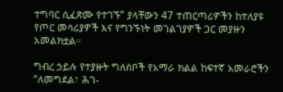ተግባር ሲፈጽሙ የተገኙ” ያላቸውን 47 ተጠርጣሪዎችን ከተለያዩ የጦር መሳሪያዎች እና የግንኙነት መገልገያዎች ጋር መያዙን አመልክቷል።

ግብረ ኃይሉ የተያዙት ግለሰቦች የአማራ ክልል ከፍተኛ አመራሮችን “ለመግደል፣ ሕገ-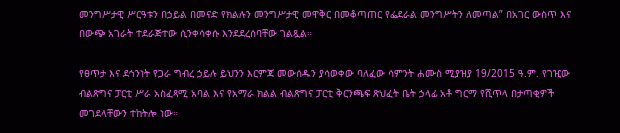መንግሥታዊ ሥርዓቱን በኃይል በመናድ የክልሉን መንግሥታዊ መዋቅር በመቆጣጠር የፌደራል መንግሥትን ለመጣል” በአገር ውስጥ እና በውጭ አገራት ተደራጅተው ሲንቀሳቀሱ እንደደረሰባቸው ገልጿል።

የፀጥታ እና ደኅንነት የጋራ ግብረ ኃይሉ ይህንን እርምጃ መውሰዱን ያሳወቀው ባለፈው ሳምንት ሐሙስ ሚያዝያ 19/2015 ዓ.ም. የገዢው ብልጽግና ፓርቲ ሥራ አስፈጻሚ አባል እና የአማራ ክልል ብልጽግና ፓርቲ ቅርንጫፍ ጽህፈት ቤት ኃላፊ አቶ ግርማ የሺጥላ በታጣቂዎች መገደላቸውን ተከትሎ ነው።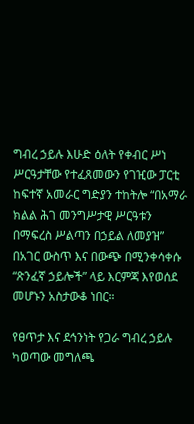ግብረ ኃይሉ እሁድ ዕለት የቀብር ሥነ ሥርዓታቸው የተፈጸመውን የገዢው ፓርቲ ከፍተኛ አመራር ግድያን ተከትሎ “በአማራ ክልል ሕገ መንግሥታዊ ሥርዓቱን በማፍረስ ሥልጣን በኃይል ለመያዝ” በአገር ውስጥ እና በውጭ በሚንቀሳቀሱ “ጽንፈኛ ኃይሎች” ላይ እርምጃ እየወሰደ መሆኑን አስታውቆ ነበር።

የፀጥታ እና ደኅንነት የጋራ ግብረ ኃይሉ ካወጣው መግለጫ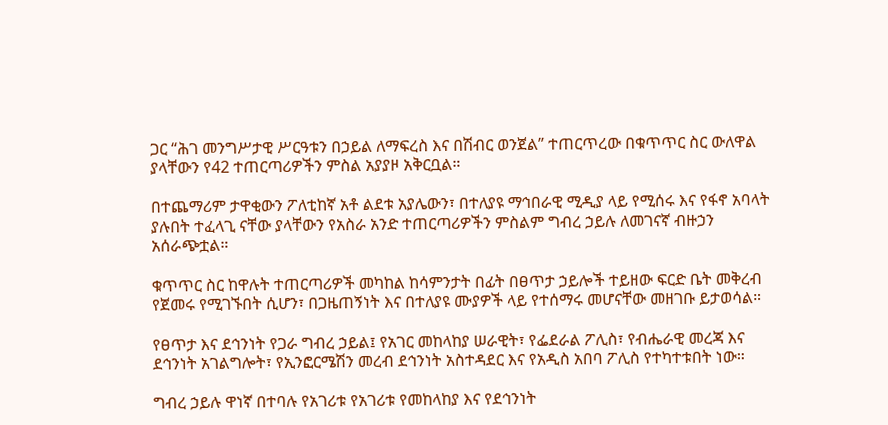ጋር “ሕገ መንግሥታዊ ሥርዓቱን በኃይል ለማፍረስ እና በሽብር ወንጀል” ተጠርጥረው በቁጥጥር ስር ውለዋል ያላቸውን የ42 ተጠርጣሪዎችን ምስል አያያዞ አቅርቧል።

በተጨማሪም ታዋቂውን ፖለቲከኛ አቶ ልደቱ አያሌውን፣ በተለያዩ ማኅበራዊ ሚዲያ ላይ የሚሰሩ እና የፋኖ አባላት ያሉበት ተፈላጊ ናቸው ያላቸውን የአስራ አንድ ተጠርጣሪዎችን ምስልም ግብረ ኃይሉ ለመገናኛ ብዙኃን አሰራጭቷል።

ቁጥጥር ስር ከዋሉት ተጠርጣሪዎች መካከል ከሳምንታት በፊት በፀጥታ ኃይሎች ተይዘው ፍርድ ቤት መቅረብ የጀመሩ የሚገኙበት ሲሆን፣ በጋዜጠኝነት እና በተለያዩ ሙያዎች ላይ የተሰማሩ መሆናቸው መዘገቡ ይታወሳል።

የፀጥታ እና ደኅንነት የጋራ ግብረ ኃይል፤ የአገር መከላከያ ሠራዊት፣ የፌደራል ፖሊስ፣ የብሔራዊ መረጃ እና ደኅንነት አገልግሎት፣ የኢንፎርሜሽን መረብ ደኅንነት አስተዳደር እና የአዲስ አበባ ፖሊስ የተካተቱበት ነው።

ግብረ ኃይሉ ዋነኛ በተባሉ የአገሪቱ የአገሪቱ የመከላከያ እና የደኅንነት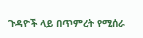ጉዳዮች ላይ በጥምረት የሚሰራ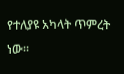የተለያዩ አካላት ጥምረት ነው።